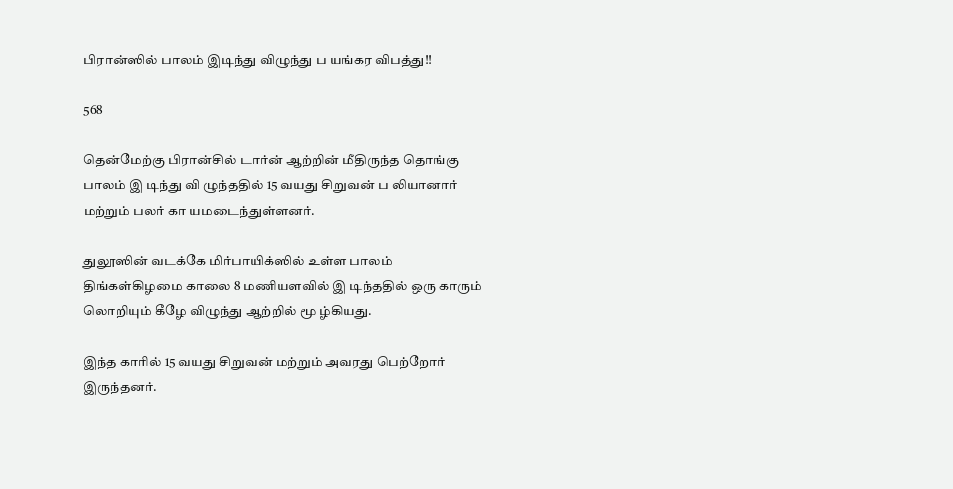பிரான்ஸில் பாலம் இடிந்து விழுந்து ப யங்கர விபத்து!!

568

தென்மேற்கு பிரான்சில் டார்ன் ஆற்றின் மீதிருந்த தொங்கு பாலம் இ டிந்து வி ழுந்ததில் 15 வயது சிறுவன் ப லியானார் மற்றும் பலர் கா யமடைந்துள்ளனர்.

துலூஸின் வடக்கே மிர்பாயிக்ஸில் உள்ள பாலம் திங்கள்கிழமை காலை 8 மணியளவில் இ டிந்ததில் ஒரு காரும் லொறியும் கீழே விழுந்து ஆற்றில் மூ ழ்கியது.

இந்த காரில் 15 வயது சிறுவன் மற்றும் அவரது பெற்றோர் இருந்தனர்.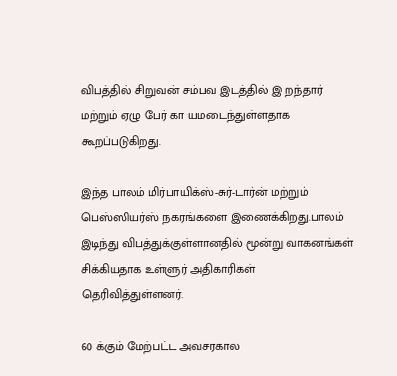விபத்தில் சிறுவன் சம்பவ இடத்தில் இ றந்தார் மற்றும் ஏழு பேர் கா யமடைந்துள்ளதாக கூறப்படுகிறது.

இந்த பாலம் மிர்பாயிக்ஸ்-சுர்-டார்ன் மற்றும் பெஸ்ஸியர்ஸ் நகரங்களை இணைக்கிறது.பாலம் இடிந்து விபத்துக்குள்ளானதில் மூன்று வாகனங்கள் சிக்கியதாக உள்ளுர் அதிகாரிகள் தெரிவித்துள்ளனர்.

60 க்கும் மேற்பட்ட அவசரகால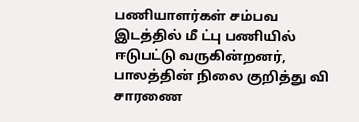பணியாளர்கள் சம்பவ இடத்தில் மீ ட்பு பணியில் ஈடுபட்டு வருகின்றனர், பாலத்தின் நிலை குறித்து வி சாரணை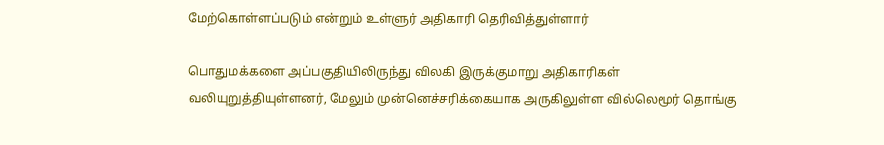மேற்கொள்ளப்படும் என்றும் உள்ளுர் அதிகாரி தெரிவித்துள்ளார்

பொதுமக்களை அப்பகுதியிலிருந்து விலகி இருக்குமாறு அதிகாரிகள் வலியுறுத்தியுள்ளனர், மேலும் முன்னெச்சரிக்கையாக அருகிலுள்ள வில்லெமூர் தொங்கு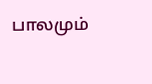பாலமும்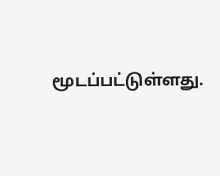மூடப்பட்டுள்ளது.